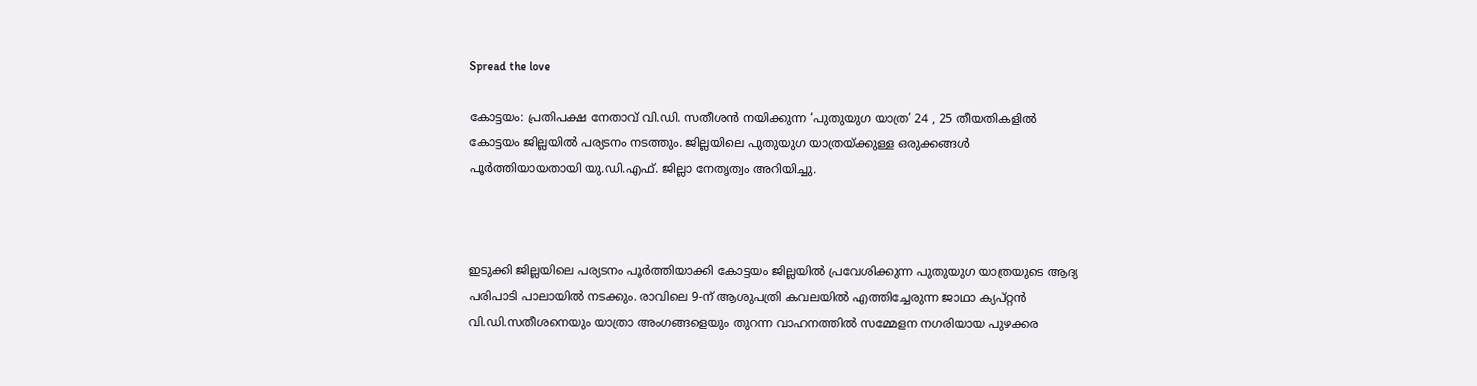Spread the love

കോട്ടയം: പ്രതിപക്ഷ നേതാവ് വി.ഡി. സതീശന്‍ നയിക്കുന്ന ‘പുതുയുഗ യാത്ര’ 24 , 25 തീയതികളില്‍ കോട്ടയം ജില്ലയില്‍ പര്യടനം നടത്തും. ജില്ലയിലെ പുതുയുഗ യാത്രയ്ക്കുള്ള ഒരുക്കങ്ങള്‍ പൂര്‍ത്തിയായതായി യു.ഡി.എഫ്. ജില്ലാ നേതൃത്വം അറിയിച്ചു.



ഇടുക്കി ജില്ലയിലെ പര്യടനം പൂര്‍ത്തിയാക്കി കോട്ടയം ജില്ലയില്‍ പ്രവേശിക്കുന്ന പുതുയുഗ യാത്രയുടെ ആദ്യ പരിപാടി പാലായില്‍ നടക്കും. രാവിലെ 9-ന് ആശുപത്രി കവലയില്‍ എത്തിച്ചേരുന്ന ജാഥാ ക്യപ്റ്റന്‍ വി.ഡി.സതീശനെയും യാത്രാ അംഗങ്ങളെയും തുറന്ന വാഹനത്തില്‍ സമ്മേളന നഗരിയായ പുഴക്കര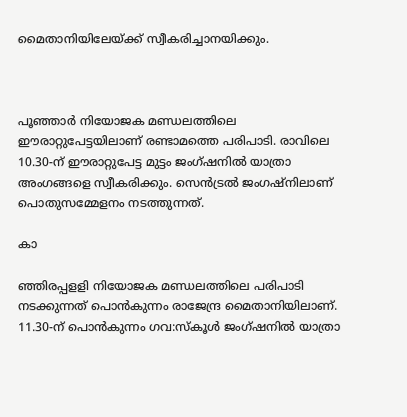മൈതാനിയിലേയ്ക്ക് സ്വീകരിച്ചാനയിക്കും.



പൂഞ്ഞാര്‍ നിയോജക മണ്ഡലത്തിലെ ഈരാറ്റുപേട്ടയിലാണ് രണ്ടാമത്തെ പരിപാടി. രാവിലെ 10.30-ന് ഈരാറ്റുപേട്ട മുട്ടം ജംഗ്ഷനില്‍ യാത്രാ അംഗങ്ങളെ സ്വീകരിക്കും. സെന്‍ട്രല്‍ ജംഗഷ്‌നിലാണ് പൊതുസമ്മേളനം നടത്തുന്നത്.

കാ

ഞ്ഞിരപ്പളളി നിയോജക മണ്ഡലത്തിലെ പരിപാടി നടക്കുന്നത് പൊന്‍കുന്നം രാജേന്ദ്ര മൈതാനിയിലാണ്. 11.30-ന് പൊന്‍കുന്നം ഗവ:സ്‌കൂള്‍ ജംഗ്ഷനില്‍ യാത്രാ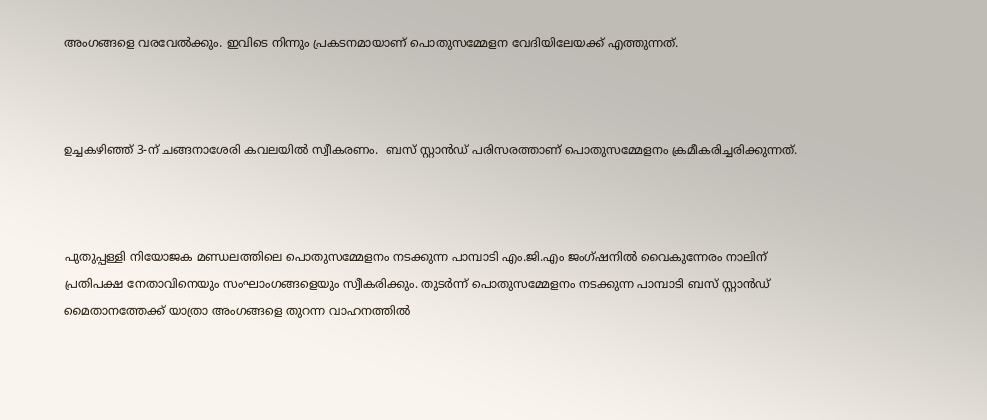അംഗങ്ങളെ വരവേല്‍ക്കും. ഇവിടെ നിന്നും പ്രകടനമായാണ് പൊതുസമ്മേളന വേദിയിലേയക്ക് എത്തുന്നത്.



ഉച്ചകഴിഞ്ഞ് 3-ന് ചങ്ങനാശേരി കവലയില്‍ സ്വീകരണം.  ബസ് സ്റ്റാന്‍ഡ് പരിസരത്താണ് പൊതുസമ്മേളനം ക്രമീകരിച്ചരിക്കുന്നത്.



പുതുപ്പള്ളി നിയോജക മണ്ഡലത്തിലെ പൊതുസമ്മേളനം നടക്കുന്ന പാമ്പാടി എം.ജി.എം ജംഗ്ഷനില്‍ വൈകുന്നേരം നാലിന് പ്രതിപക്ഷ നേതാവിനെയും സംഘാംഗങ്ങളെയും സ്വീകരിക്കും. തുടര്‍ന്ന് പൊതുസമ്മേളനം നടക്കുന്ന പാമ്പാടി ബസ് സ്റ്റാന്‍ഡ് മൈതാനത്തേക്ക് യാത്രാ അംഗങ്ങളെ തുറന്ന വാഹനത്തില്‍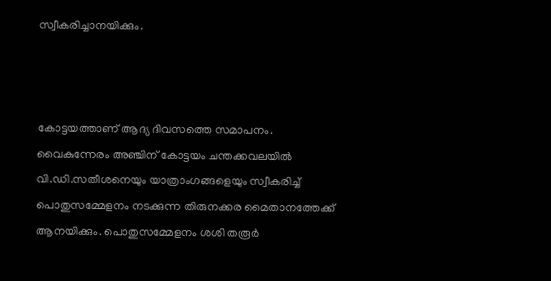സ്വീകരിച്ചാനയിക്കും.



കോട്ടയത്താണ് ആദ്യ ദിവസത്തെ സമാപനം. വൈകുന്നേരം അഞ്ചിന് കോട്ടയം ചന്തക്കവലയില്‍ വി.ഡി.സതീശനെയും യാത്രാംഗങ്ങളെയും സ്വീകരിച്ച് പൊതുസമ്മേളനം നടക്കുന്ന തിരുനക്കര മൈതാനത്തേക്ക് ആനയിക്കും. പൊതുസമ്മേളനം ശശി തരൂർ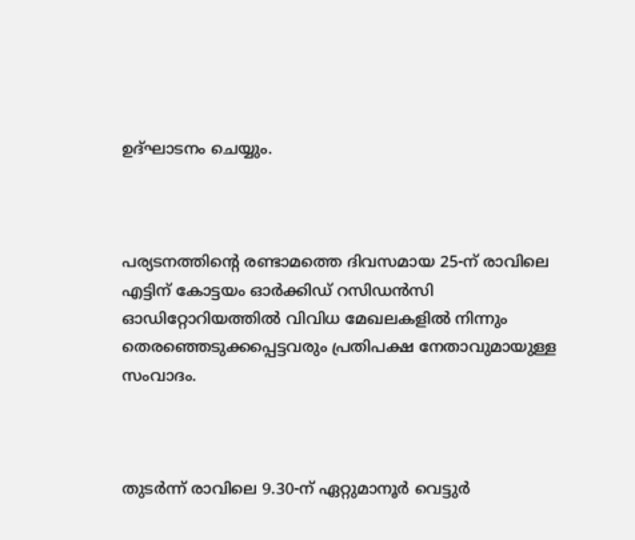ഉദ്ഘാടനം ചെയ്യും.



പര്യടനത്തിന്റെ രണ്ടാമത്തെ ദിവസമായ 25-ന് രാവിലെ എട്ടിന് കോട്ടയം ഓര്‍ക്കിഡ് റസിഡന്‍സി ഓഡിറ്റോറിയത്തില്‍ വിവിധ മേഖലകളില്‍ നിന്നും തെരഞ്ഞെടുക്കപ്പെട്ടവരും പ്രതിപക്ഷ നേതാവുമായുള്ള സംവാദം.



തുടര്‍ന്ന് രാവിലെ 9.30-ന് ഏറ്റുമാനൂര്‍ വെട്ടുര്‍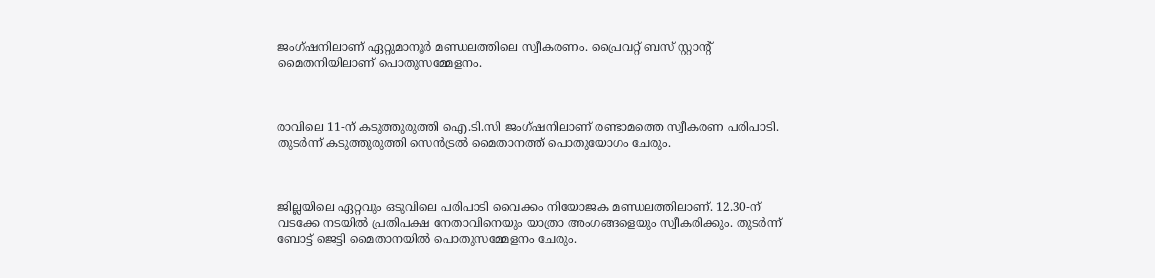ജംഗ്ഷനിലാണ് ഏറ്റുമാനൂര്‍ മണ്ഡലത്തിലെ സ്വീകരണം. പ്രൈവറ്റ് ബസ് സ്റ്റാന്റ് മൈതനിയിലാണ് പൊതുസമ്മേളനം.



രാവിലെ 11-ന് കടുത്തുരുത്തി ഐ.ടി.സി ജംഗ്ഷനിലാണ് രണ്ടാമത്തെ സ്വീകരണ പരിപാടി. തുടര്‍ന്ന് കടുത്തുരുത്തി സെന്‍ട്രല്‍ മൈതാനത്ത് പൊതുയോഗം ചേരും.



ജില്ലയിലെ ഏറ്റവും ഒടുവിലെ പരിപാടി വൈക്കം നിയോജക മണ്ഡലത്തിലാണ്. 12.30-ന് വടക്കേ നടയില്‍ പ്രതിപക്ഷ നേതാവിനെയും യാത്രാ അംഗങ്ങളെയും സ്വീകരിക്കും. തുടര്‍ന്ന് ബോട്ട് ജെട്ടി മൈതാനയില്‍ പൊതുസമ്മേളനം ചേരും.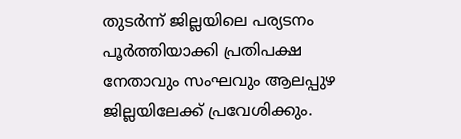തുടര്‍ന്ന് ജില്ലയിലെ പര്യടനം പൂര്‍ത്തിയാക്കി പ്രതിപക്ഷ നേതാവും സംഘവും ആലപ്പുഴ ജില്ലയിലേക്ക് പ്രവേശിക്കും.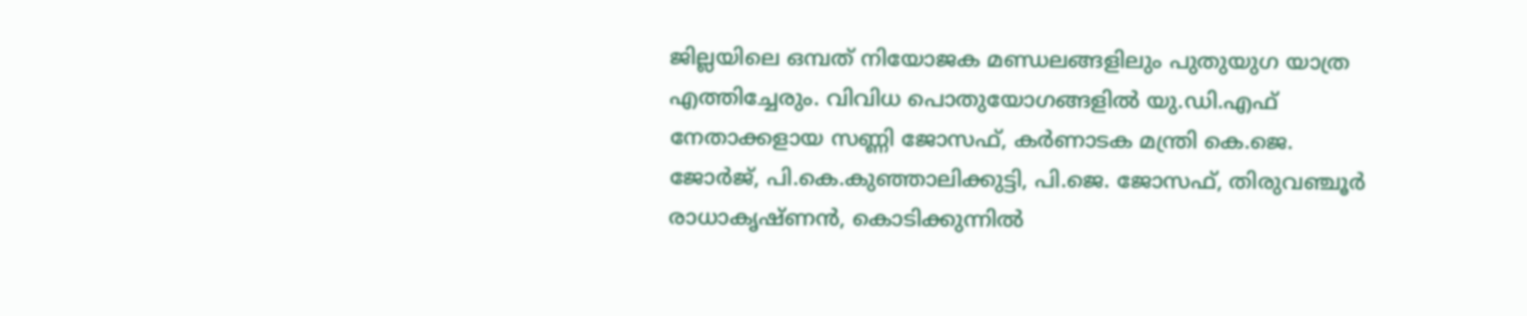ജില്ലയിലെ ഒമ്പത് നിയോജക മണ്ഡലങ്ങളിലും പുതുയുഗ യാത്ര എത്തിച്ചേരും. വിവിധ പൊതുയോഗങ്ങളില്‍ യു.ഡി.എഫ് നേതാക്കളായ സണ്ണി ജോസഫ്, കര്‍ണാടക മന്ത്രി കെ.ജെ. ജോര്‍ജ്, പി.കെ.കുഞ്ഞാലിക്കുട്ടി, പി.ജെ. ജോസഫ്, തിരുവഞ്ചൂര്‍ രാധാകൃഷ്ണന്‍, കൊടിക്കുന്നില്‍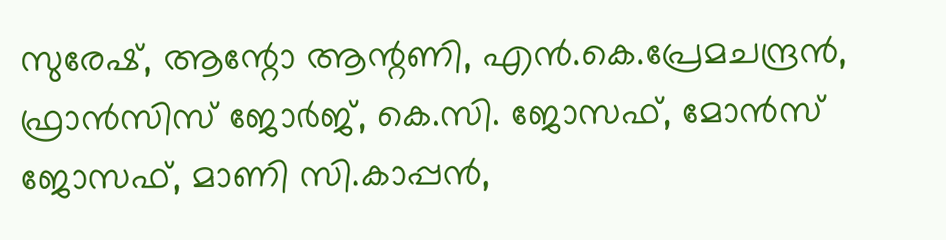സുരേഷ്, ആന്റോ ആന്റണി, എന്‍.കെ.പ്രേമചന്ദ്രന്‍, ഫ്രാന്‍സിസ് ജോര്‍ജ്, കെ.സി. ജോസഫ്, മോന്‍സ് ജോസഫ്, മാണി സി.കാപ്പന്‍,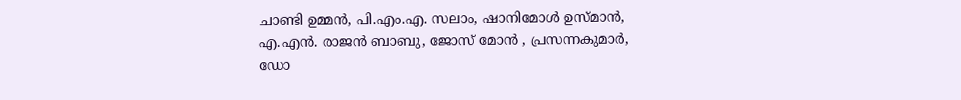ചാണ്ടി ഉമ്മന്‍, പി.എം.എ. സലാം, ഷാനിമോള്‍ ഉസ്മാന്‍, എ.എന്‍. രാജന്‍ ബാബു, ജോസ് മോന്‍ , പ്രസന്നകുമാര്‍, ഡോ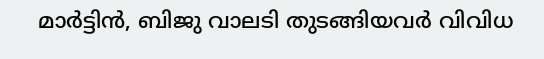മാര്‍ട്ടിന്‍, ബിജു വാലടി തുടങ്ങിയവര്‍ വിവിധ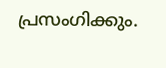പ്രസംഗിക്കും.